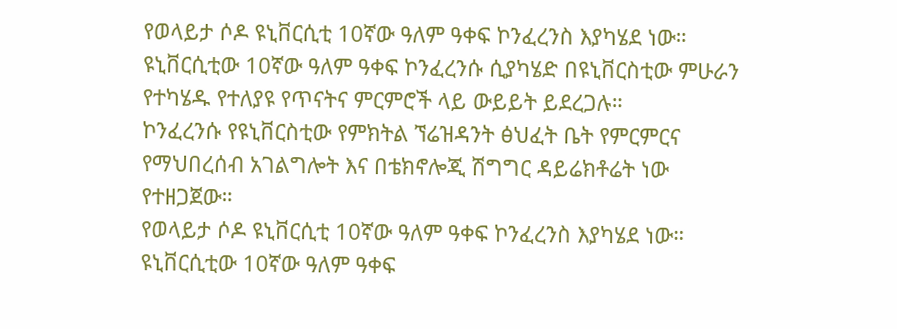የወላይታ ሶዶ ዩኒቨርሲቲ 10ኛው ዓለም ዓቀፍ ኮንፈረንስ እያካሄደ ነው።
ዩኒቨርሲቲው 10ኛው ዓለም ዓቀፍ ኮንፈረንሱ ሲያካሄድ በዩኒቨርስቲው ምሁራን የተካሄዱ የተለያዩ የጥናትና ምርምሮች ላይ ውይይት ይደረጋሉ።
ኮንፈረንሱ የዩኒቨርስቲው የምክትል ኘሬዝዳንት ፅህፈት ቤት የምርምርና የማህበረሰብ አገልግሎት እና በቴክኖሎጂ ሽግግር ዳይሬክቶሬት ነው የተዘጋጀው።
የወላይታ ሶዶ ዩኒቨርሲቲ 10ኛው ዓለም ዓቀፍ ኮንፈረንስ እያካሄደ ነው።
ዩኒቨርሲቲው 10ኛው ዓለም ዓቀፍ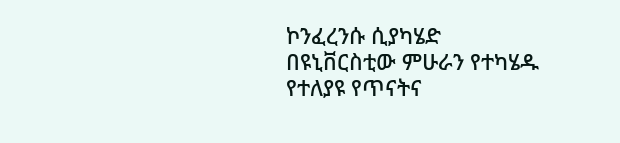ኮንፈረንሱ ሲያካሄድ በዩኒቨርስቲው ምሁራን የተካሄዱ የተለያዩ የጥናትና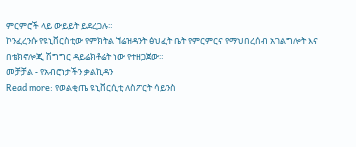ምርምሮች ላይ ውይይት ይደረጋሉ።
ኮንፈረንሱ የዩኒቨርስቲው የምክትል ኘሬዝዳንት ፅህፈት ቤት የምርምርና የማህበረሰብ አገልግሎት እና በቴክኖሎጂ ሽግግር ዳይሬክቶሬት ነው የተዘጋጀው።
መቻቻል - የአብሮነታችን ቃልኪዳን
Read more: የወልቂጤ ዩኒቨርሲቲ ለስፖርት ሳይንስ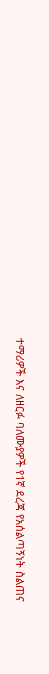ተማሪዎች እና ለዘርፉ ባለሙያዎች የ1ኛ ደረጃ የአሰልጣኝነት ስልጠና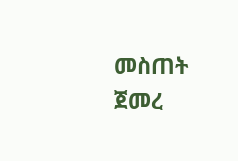መስጠት ጀመረ